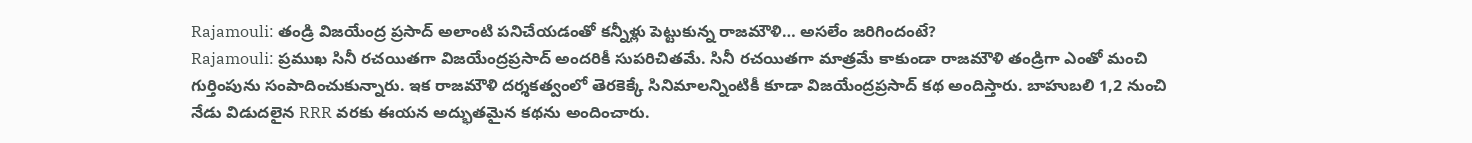Rajamouli: తండ్రి విజయేంద్ర ప్రసాద్ అలాంటి పనిచేయడంతో కన్నీళ్లు పెట్టుకున్న రాజమౌళి… అసలేం జరిగిందంటే?
Rajamouli: ప్రముఖ సినీ రచయితగా విజయేంద్రప్రసాద్ అందరికీ సుపరిచితమే. సినీ రచయితగా మాత్రమే కాకుండా రాజమౌళి తండ్రిగా ఎంతో మంచి గుర్తింపును సంపాదించుకున్నారు. ఇక రాజమౌళి దర్శకత్వంలో తెరకెక్కే సినిమాలన్నింటికీ కూడా విజయేంద్రప్రసాద్ కథ అందిస్తారు. బాహుబలి 1,2 నుంచి నేడు విడుదలైన RRR వరకు ఈయన అద్భుతమైన కథను అందించారు.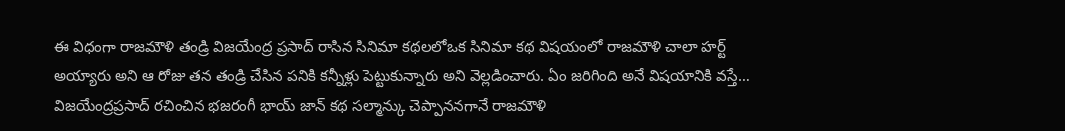ఈ విధంగా రాజమౌళి తండ్రి విజయేంద్ర ప్రసాద్ రాసిన సినిమా కథలలోఒక సినిమా కథ విషయంలో రాజమౌళి చాలా హర్ట్ అయ్యారు అని ఆ రోజు తన తండ్రి చేసిన పనికి కన్నీళ్లు పెట్టుకున్నారు అని వెల్లడించారు. ఏం జరిగింది అనే విషయానికి వస్తే… విజయేంద్రప్రసాద్ రచించిన భజరంగీ భాయ్ జాన్ కథ సల్మాన్కు చెప్పాననగానే రాజమౌళి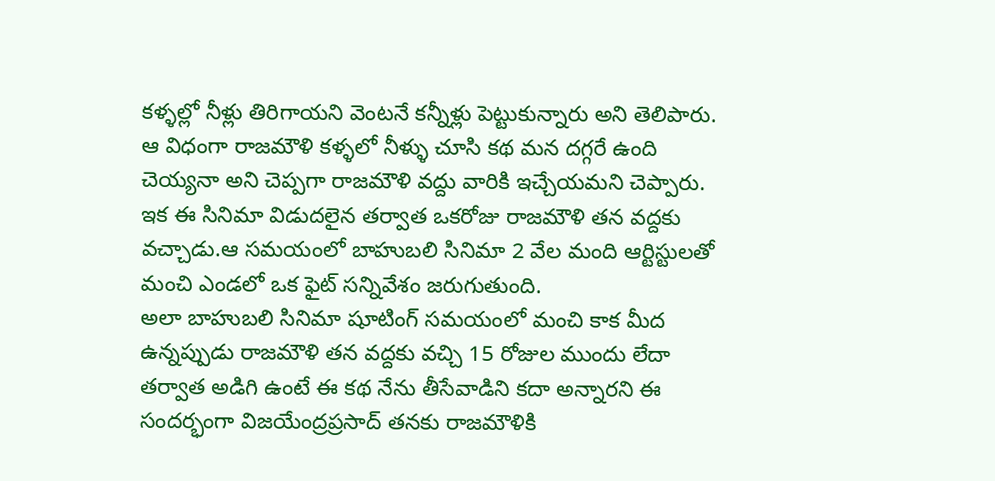కళ్ళల్లో నీళ్లు తిరిగాయని వెంటనే కన్నీళ్లు పెట్టుకున్నారు అని తెలిపారు.
ఆ విధంగా రాజమౌళి కళ్ళలో నీళ్ళు చూసి కథ మన దగ్గరే ఉంది చెయ్యనా అని చెప్పగా రాజమౌళి వద్దు వారికి ఇచ్చేయమని చెప్పారు. ఇక ఈ సినిమా విడుదలైన తర్వాత ఒకరోజు రాజమౌళి తన వద్దకు వచ్చాడు.ఆ సమయంలో బాహుబలి సినిమా 2 వేల మంది ఆర్టిస్టులతో మంచి ఎండలో ఒక ఫైట్ సన్నివేశం జరుగుతుంది.
అలా బాహుబలి సినిమా షూటింగ్ సమయంలో మంచి కాక మీద ఉన్నప్పుడు రాజమౌళి తన వద్దకు వచ్చి 15 రోజుల ముందు లేదా తర్వాత అడిగి ఉంటే ఈ కథ నేను తీసేవాడిని కదా అన్నారని ఈ సందర్భంగా విజయేంద్రప్రసాద్ తనకు రాజమౌళికి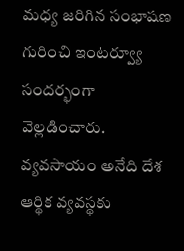మధ్య జరిగిన సంభాషణ గురించి ఇంటర్వ్యూ సందర్భంగా వెల్లడించారు.
వ్యవసాయం అనేది దేశ ఆర్థిక వ్యవస్థకు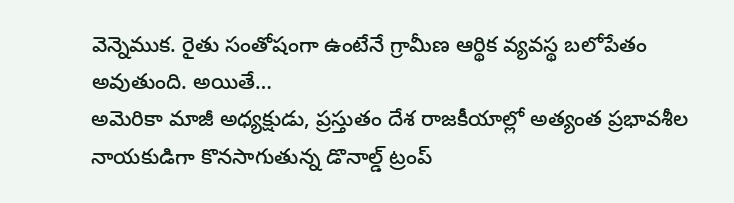వెన్నెముక. రైతు సంతోషంగా ఉంటేనే గ్రామీణ ఆర్థిక వ్యవస్థ బలోపేతం అవుతుంది. అయితే…
అమెరికా మాజీ అధ్యక్షుడు, ప్రస్తుతం దేశ రాజకీయాల్లో అత్యంత ప్రభావశీల నాయకుడిగా కొనసాగుతున్న డొనాల్డ్ ట్రంప్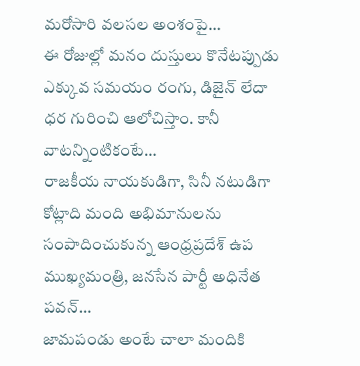మరోసారి వలసల అంశంపై…
ఈ రోజుల్లో మనం దుస్తులు కొనేటప్పుడు ఎక్కువ సమయం రంగు, డిజైన్ లేదా ధర గురించి ఆలోచిస్తాం. కానీ వాటన్నింటికంటే…
రాజకీయ నాయకుడిగా, సినీ నటుడిగా కోట్లాది మంది అభిమానులను సంపాదించుకున్న ఆంధ్రప్రదేశ్ ఉప ముఖ్యమంత్రి, జనసేన పార్టీ అధినేత పవన్…
జామపండు అంటే చాలా మందికి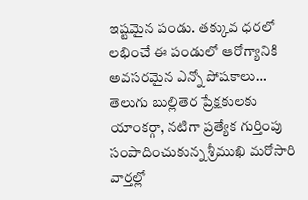ఇష్టమైన పండు. తక్కువ ధరలో లభించే ఈ పండులో ఆరోగ్యానికి అవసరమైన ఎన్నో పోషకాలు…
తెలుగు బుల్లితెర ప్రేక్షకులకు యాంకర్గా, నటిగా ప్రత్యేక గుర్తింపు సంపాదించుకున్న శ్రీముఖి మరోసారి వార్తల్లో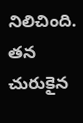నిలిచింది. తన చురుకైన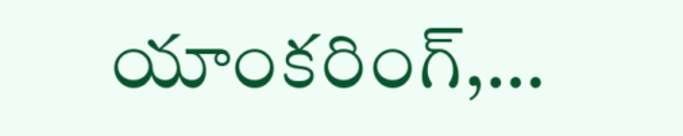యాంకరింగ్,…